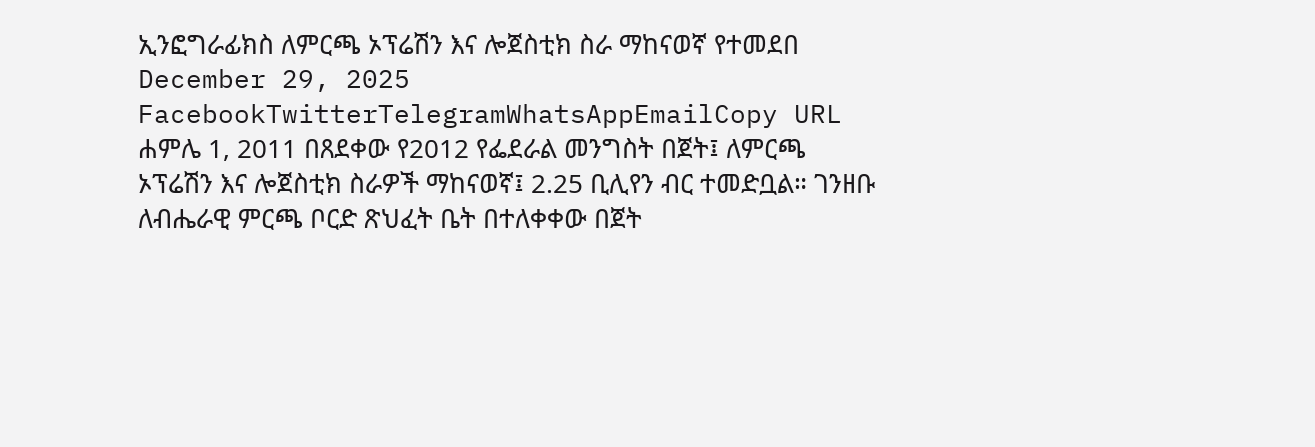ኢንፎግራፊክስ ለምርጫ ኦፕሬሽን እና ሎጀስቲክ ስራ ማከናወኛ የተመደበ December 29, 2025 FacebookTwitterTelegramWhatsAppEmailCopy URL ሐምሌ 1, 2011 በጸደቀው የ2012 የፌደራል መንግስት በጀት፤ ለምርጫ ኦፕሬሽን እና ሎጀስቲክ ስራዎች ማከናወኛ፤ 2.25 ቢሊየን ብር ተመድቧል። ገንዘቡ ለብሔራዊ ምርጫ ቦርድ ጽህፈት ቤት በተለቀቀው በጀት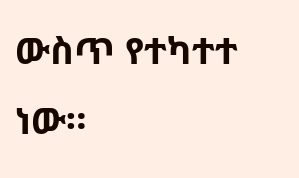ውስጥ የተካተተ ነው።